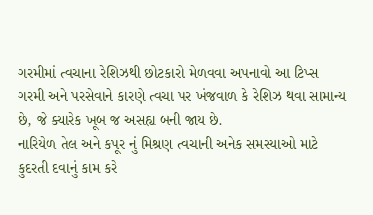ગરમીમાં ત્વચાના રેશિઝથી છોટકારો મેળવવા અપનાવો આ ટિપ્સ
ગરમી અને પરસેવાને કારણે ત્વચા પર ખંજવાળ કે રેશિઝ થવા સામાન્ય છે, જે ક્યારેક ખૂબ જ અસહ્ય બની જાય છે.
નારિયેળ તેલ અને કપૂર નું મિશ્રણ ત્વચાની અનેક સમસ્યાઓ માટે કુદરતી દવાનું કામ કરે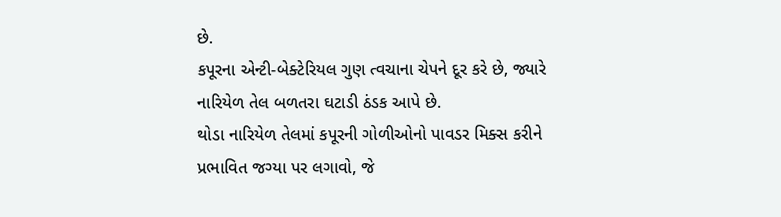છે.
કપૂરના એન્ટી-બેક્ટેરિયલ ગુણ ત્વચાના ચેપને દૂર કરે છે, જ્યારે નારિયેળ તેલ બળતરા ઘટાડી ઠંડક આપે છે.
થોડા નારિયેળ તેલમાં કપૂરની ગોળીઓનો પાવડર મિક્સ કરીને પ્રભાવિત જગ્યા પર લગાવો, જે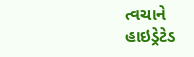ત્વચાને હાઇડ્રેટેડ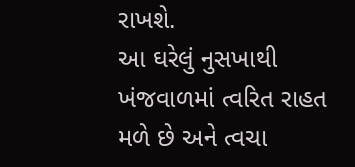રાખશે.
આ ઘરેલું નુસખાથી ખંજવાળમાં ત્વરિત રાહત મળે છે અને ત્વચા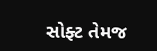સોફ્ટ તેમજ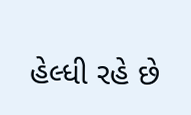હેલ્ધી રહે છે